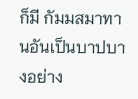ก็มี กัมมสมาทานอันเป็นบาปบางอย่าง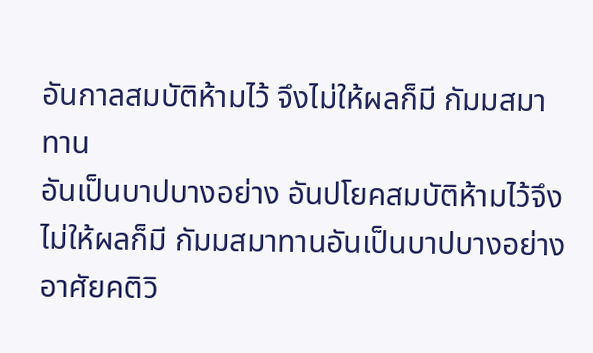อันกาลสมบัติห้ามไว้ จึงไม่ให้ผลก็มี กัมมสมาทาน
อันเป็นบาปบางอย่าง อันปโยคสมบัติห้ามไว้จึงไม่ให้ผลก็มี กัมมสมาทานอันเป็นบาปบางอย่าง
อาศัยคติวิ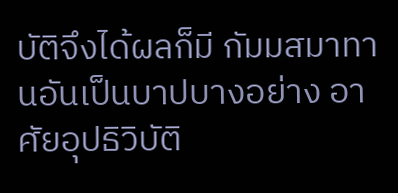บัติจึงได้ผลก็มี กัมมสมาทานอันเป็นบาปบางอย่าง อาศัยอุปธิวิบัติ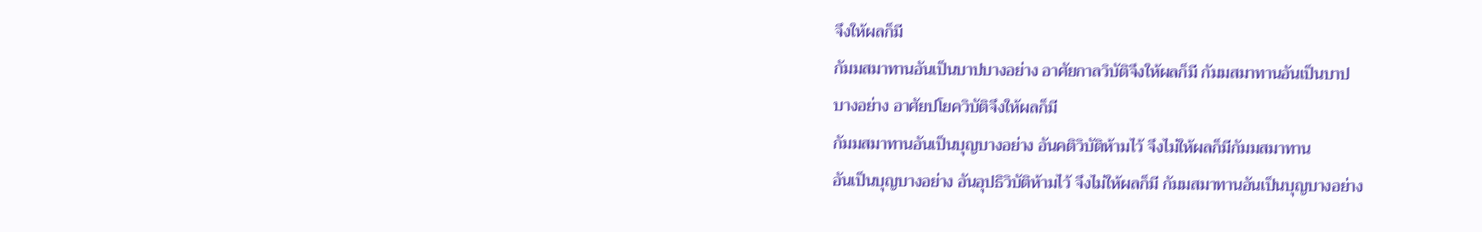จึงให้ผลก็มี
กัมมสมาทานอันเป็นบาปบางอย่าง อาศัยกาลวิบัติจึงให้ผลก็มี กัมมสมาทานอันเป็นบาป
บางอย่าง อาศัยปโยควิบัติจึงให้ผลก็มี
กัมมสมาทานอันเป็นบุญบางอย่าง อันคติวิบัติห้ามไว้ จึงไม่ให้ผลก็มีกัมมสมาทาน
อันเป็นบุญบางอย่าง อันอุปธิวิบัติห้ามไว้ จึงไม่ให้ผลก็มี กัมมสมาทานอันเป็นบุญบางอย่าง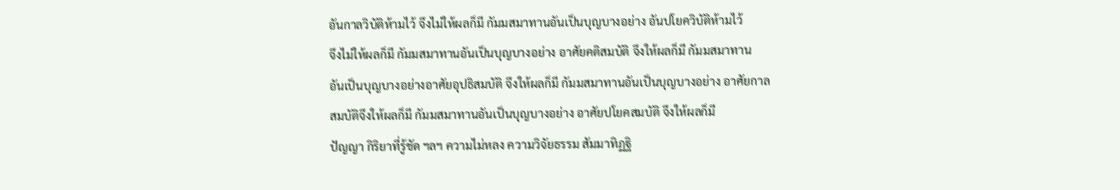อันกาลวิบัติห้ามไว้ จึงไม่ให้ผลก็มี กัมมสมาทานอันเป็นบุญบางอย่าง อันปโยควิบัติห้ามไว้
จึงไม่ให้ผลก็มี กัมมสมาทานอันเป็นบุญบางอย่าง อาศัยคติสมบัติ จึงให้ผลก็มี กัมมสมาทาน
อันเป็นบุญบางอย่างอาศัยอุปธิสมบัติ จึงให้ผลก็มี กัมมสมาทานอันเป็นบุญบางอย่าง อาศัยกาล
สมบัติจึงให้ผลก็มี กัมมสมาทานอันเป็นบุญบางอย่าง อาศัยปโยคสมบัติ จึงให้ผลก็มี
ปัญญา กิริยาที่รู้ชัด ฯลฯ ความไม่หลง ความวิจัยธรรม สัมมาทิฏฐิ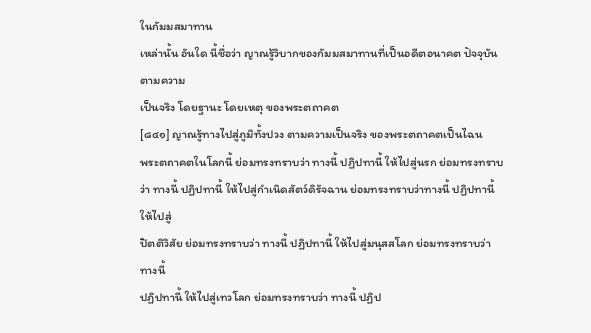ในกัมมสมาทาน
เหล่านั้น อันใด นี้ชื่อว่า ญาณรู้วิบากของกัมมสมาทานที่เป็นอดีตอนาคต ปัจจุบัน ตามความ
เป็นจริง โดยฐานะ โดยเหตุ ของพระตถาคต
[๘๔๑] ญาณรู้ทางไปสู่ภูมิทั้งปวง ตามความเป็นจริง ของพระตถาคตเป็นไฉน
พระตถาคตในโลกนี้ ย่อมทรงทราบว่า ทางนี้ ปฏิปทานี้ ให้ไปสู่นรก ย่อมทรงทราบ
ว่า ทางนี้ ปฏิปทานี้ ให้ไปสู่กำเนิดสัตว์ดิรัจฉาน ย่อมทรงทราบว่าทางนี้ ปฏิปทานี้ ให้ไปสู่
ปิตติวิสัย ย่อมทรงทราบว่า ทางนี้ ปฏิปทานี้ ให้ไปสู่มนุสสโลก ย่อมทรงทราบว่า ทางนี้
ปฏิปทานี้ ให้ไปสู่เทวโลก ย่อมทรงทราบว่า ทางนี้ ปฏิป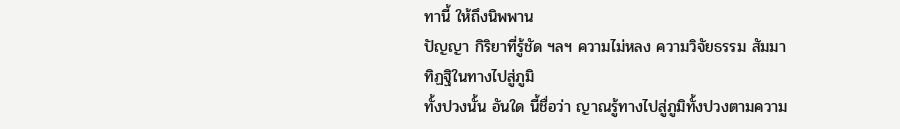ทานี้ ให้ถึงนิพพาน
ปัญญา กิริยาที่รู้ชัด ฯลฯ ความไม่หลง ความวิจัยธรรม สัมมาทิฏฐิในทางไปสู่ภูมิ
ทั้งปวงนั้น อันใด นี้ชื่อว่า ญาณรู้ทางไปสู่ภูมิทั้งปวงตามความ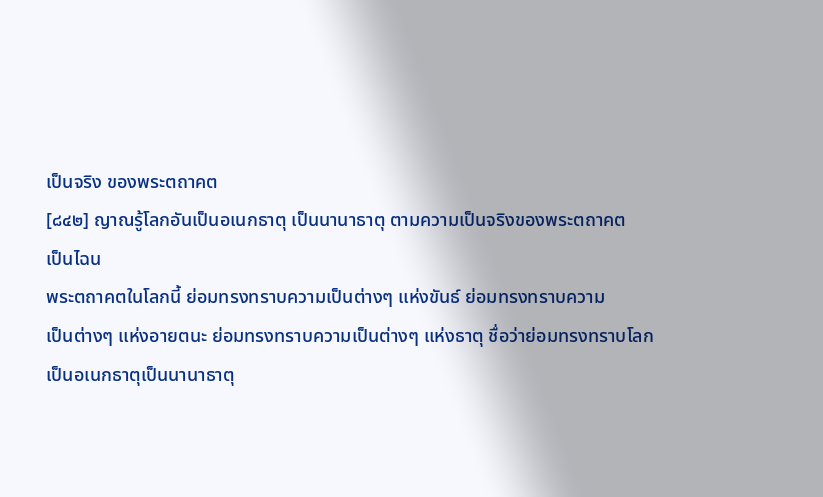เป็นจริง ของพระตถาคต
[๘๔๒] ญาณรู้โลกอันเป็นอเนกธาตุ เป็นนานาธาตุ ตามความเป็นจริงของพระตถาคต
เป็นไฉน
พระตถาคตในโลกนี้ ย่อมทรงทราบความเป็นต่างๆ แห่งขันธ์ ย่อมทรงทราบความ
เป็นต่างๆ แห่งอายตนะ ย่อมทรงทราบความเป็นต่างๆ แห่งธาตุ ชื่อว่าย่อมทรงทราบโลก
เป็นอเนกธาตุเป็นนานาธาตุ